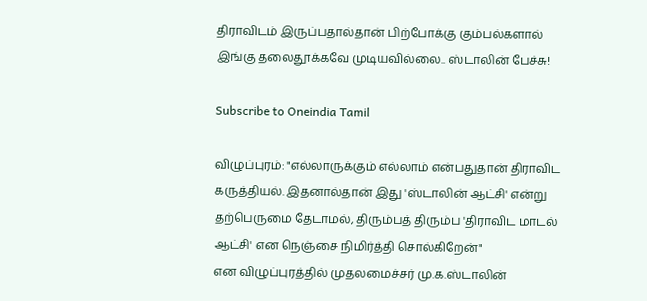திராவிடம் இருப்பதால்தான் பிற்போக்கு கும்பல்களால் இங்கு தலைதூக்கவே முடியவில்லை.. ஸ்டாலின் பேச்சு!

Subscribe to Oneindia Tamil

விழுப்புரம்: "எல்லாருக்கும் எல்லாம் என்பதுதான் திராவிட கருத்தியல். இதனால்தான் இது 'ஸ்டாலின் ஆட்சி' என்று தற்பெருமை தேடாமல், திரும்பத் திரும்ப 'திராவிட மாடல் ஆட்சி' என நெஞ்சை நிமிர்த்தி சொல்கிறேன்"
என விழுப்புரத்தில் முதலமைச்சர் மு.க.ஸ்டாலின்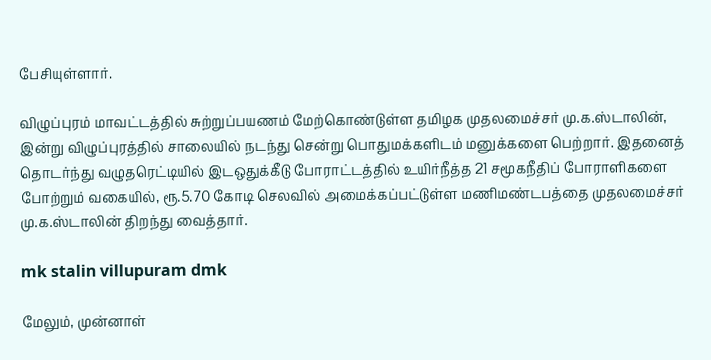பேசியுள்ளார்.

விழுப்புரம் மாவட்டத்தில் சுற்றுப்பயணம் மேற்கொண்டுள்ள தமிழக முதலமைச்சர் மு.க.ஸ்டாலின், இன்று விழுப்புரத்தில் சாலையில் நடந்து சென்று பொதுமக்களிடம் மனுக்களை பெற்றார். இதனைத் தொடர்ந்து வழுதரெட்டியில் இடஒதுக்கீடு போராட்டத்தில் உயிர்நீத்த 21 சமூகநீதிப் போராளிகளை போற்றும் வகையில், ரூ.5.70 கோடி செலவில் அமைக்கப்பட்டுள்ள மணிமண்டபத்தை முதலமைச்சர் மு.க.ஸ்டாலின் திறந்து வைத்தார்.

mk stalin villupuram dmk

மேலும், முன்னாள்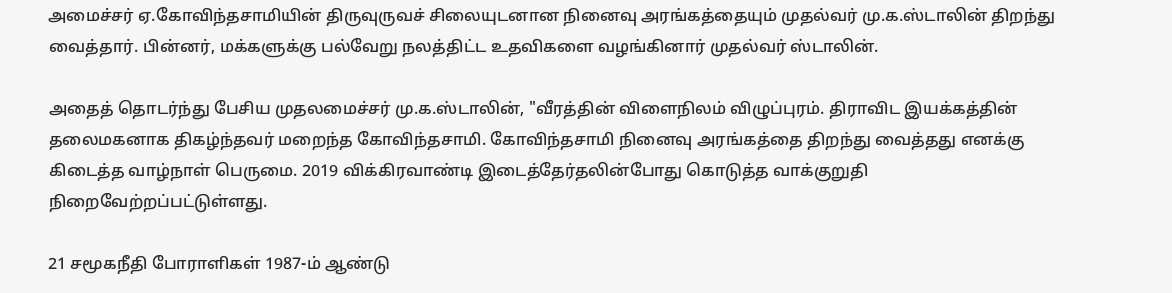அமைச்சர் ஏ.கோவிந்தசாமியின் திருவுருவச் சிலையுடனான நினைவு அரங்கத்தையும் முதல்வர் மு.க.ஸ்டாலின் திறந்து வைத்தார். பின்னர், மக்களுக்கு பல்வேறு நலத்திட்ட உதவிகளை வழங்கினார் முதல்வர் ஸ்டாலின்.

அதைத் தொடர்ந்து பேசிய முதலமைச்சர் மு.க.ஸ்டாலின், "வீரத்தின் விளைநிலம் விழுப்புரம். திராவிட இயக்கத்தின் தலைமகனாக திகழ்ந்தவர் மறைந்த கோவிந்தசாமி. கோவிந்தசாமி நினைவு அரங்கத்தை திறந்து வைத்தது எனக்கு கிடைத்த வாழ்நாள் பெருமை. 2019 விக்கிரவாண்டி இடைத்தேர்தலின்போது கொடுத்த வாக்குறுதி நிறைவேற்றப்பட்டுள்ளது.

21 சமூகநீதி போராளிகள் 1987-ம் ஆண்டு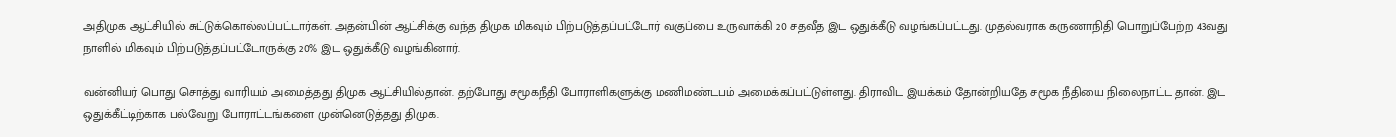அதிமுக ஆட்சியில் சுட்டுக்கொல்லப்பட்டார்கள். அதன்பின் ஆட்சிக்கு வந்த திமுக மிகவும் பிற்படுத்தப்பட்டோர் வகுப்பை உருவாக்கி 20 சதவீத இட ஒதுக்கீடு வழங்கப்பட்டது. முதல்வராக கருணாநிதி பொறுப்பேற்ற 43வது நாளில் மிகவும் பிற்படுத்தப்பட்டோருக்கு 20% இட ஒதுக்கீடு வழங்கினார்.

வன்னியர் பொது சொத்து வாரியம் அமைத்தது திமுக ஆட்சியில்தான். தற்போது சமூகநீதி போராளிகளுக்கு மணிமண்டபம் அமைக்கப்பட்டுள்ளது. திராவிட இயக்கம் தோன்றியதே சமூக நீதியை நிலைநாட்ட தான். இட ஒதுக்கீட்டிற்காக பல்வேறு போராட்டங்களை முன்னெடுத்தது திமுக.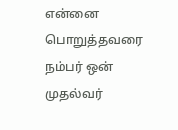என்னை பொறுத்தவரை நம்பர் ஒன் முதல்வர்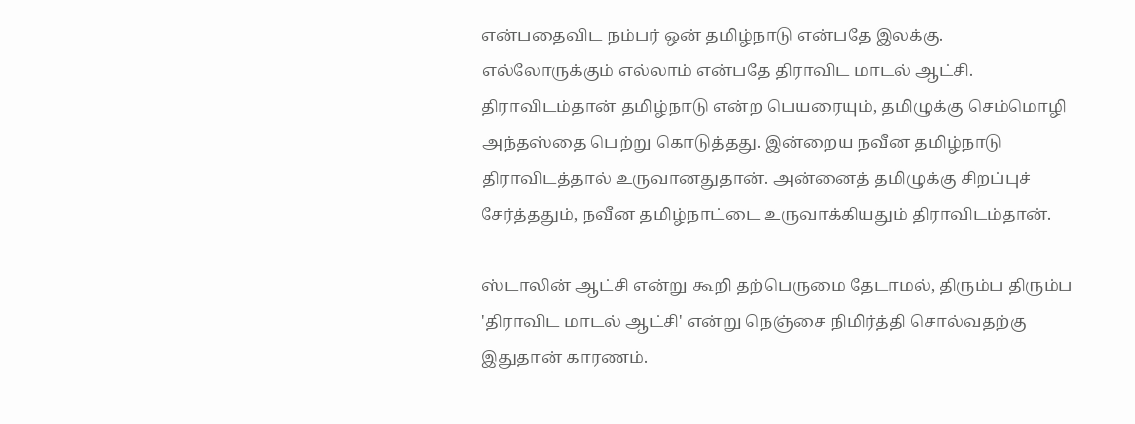என்பதைவிட நம்பர் ஒன் தமிழ்நாடு என்பதே இலக்கு. எல்லோருக்கும் எல்லாம் என்பதே திராவிட மாடல் ஆட்சி. திராவிடம்தான் தமிழ்நாடு என்ற பெயரையும், தமிழுக்கு செம்மொழி அந்தஸ்தை பெற்று கொடுத்தது. இன்றைய நவீன தமிழ்நாடு திராவிடத்தால் உருவானதுதான். அன்னைத் தமிழுக்கு சிறப்புச் சேர்த்ததும், நவீன தமிழ்நாட்டை உருவாக்கியதும் திராவிடம்தான்.

ஸ்டாலின் ஆட்சி என்று கூறி தற்பெருமை தேடாமல், திரும்ப திரும்ப 'திராவிட மாடல் ஆட்சி' என்று நெஞ்சை நிமிர்த்தி சொல்வதற்கு இதுதான் காரணம்.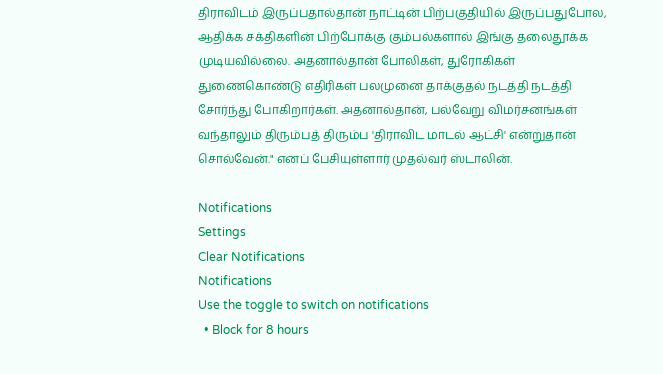திராவிடம் இருப்பதால்தான் நாட்டின் பிற்பகுதியில் இருப்பதுபோல, ஆதிக்க சக்திகளின் பிற்போக்கு கும்பல்களால் இங்கு தலைதூக்க முடியவில்லை. அதனால்தான் போலிகள், துரோகிகள் துணைகொண்டு எதிரிகள் பலமுனை தாக்குதல் நடத்தி நடத்தி சோர்ந்து போகிறார்கள். அதனால்தான், பல்வேறு விமர்சனங்கள்
வந்தாலும் திரும்பத் திரும்ப 'திராவிட மாடல் ஆட்சி' என்றுதான் சொல்வேன்." எனப் பேசியுள்ளார் முதல்வர் ஸ்டாலின்.

Notifications
Settings
Clear Notifications
Notifications
Use the toggle to switch on notifications
  • Block for 8 hours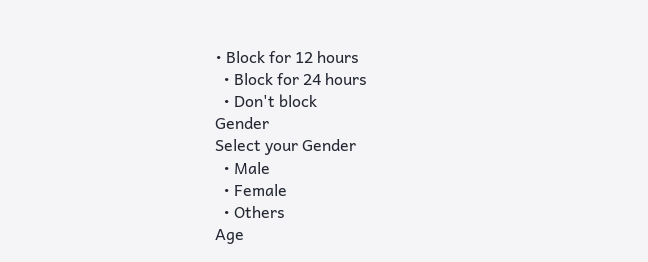• Block for 12 hours
  • Block for 24 hours
  • Don't block
Gender
Select your Gender
  • Male
  • Female
  • Others
Age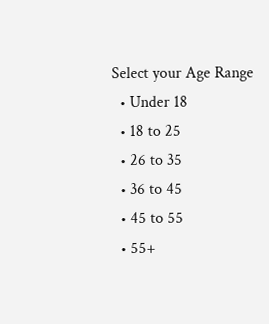Select your Age Range
  • Under 18
  • 18 to 25
  • 26 to 35
  • 36 to 45
  • 45 to 55
  • 55+